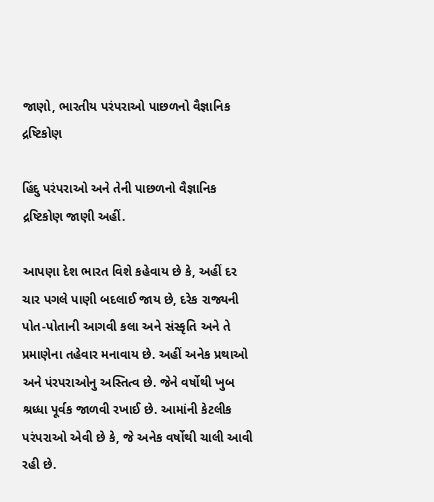જાણો, ભારતીય પરંપરાઓ પાછળનો વૈજ્ઞાનિક દ્રષ્ટિકોણ

હિંદુ પરંપરાઓ અને તેની પાછળનો વૈજ્ઞાનિક દ્રષ્ટિકોણ જાણી અહીં.

આપણા દેશ ભારત વિશે કહેવાય છે કે, અહીં દર ચાર પગલે પાણી બદલાઈ જાય છે, દરેક રાજ્યની પોત-પોતાની આગવી કલા અને સંસ્કૃતિ અને તે પ્રમાણેના તહેવાર મનાવાય છે. અહીં અનેક પ્રથાઓ અને પંરપરાઓનુ અસ્તિત્વ છે. જેને વર્ષોથી ખુબ શ્રધ્ધા પૂર્વક જાળવી રખાઈ છે. આમાંની કેટલીક પરંપરાઓ એવી છે કે, જે અનેક વર્ષોથી ચાલી આવી રહી છે.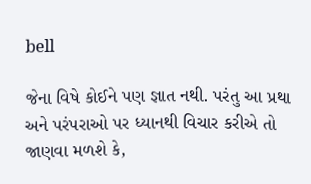bell

જેના વિષે કોઈને પણ જ્ઞાત નથી. પરંતુ આ પ્રથા અને પરંપરાઓ પર ધ્યાનથી વિચાર કરીએ તો જાણવા મળશે કે,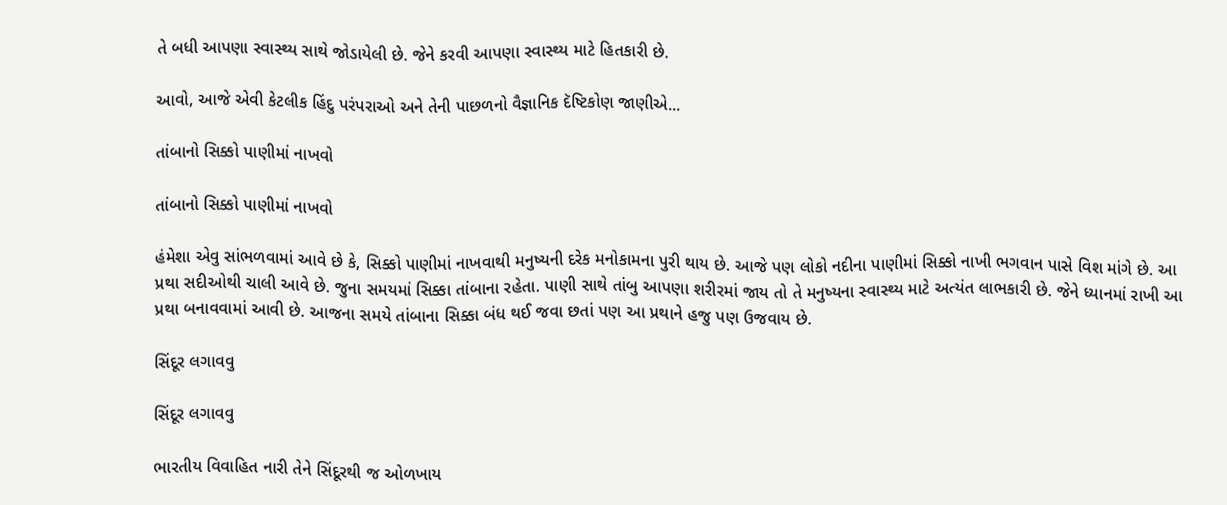તે બધી આપણા સ્વાસ્થ્ય સાથે જોડાયેલી છે. જેને કરવી આપણા સ્વાસ્થ્ય માટે હિતકારી છે.

આવો, આજે એવી કેટલીક હિંદુ પરંપરાઓ અને તેની પાછળનો વૈજ્ઞાનિક દૅષ્ટિકોણ જાણીએ...

તાંબાનો સિક્કો પાણીમાં નાખવો

તાંબાનો સિક્કો પાણીમાં નાખવો

હંમેશા એવુ સાંભળવામાં આવે છે કે, સિક્કો પાણીમાં નાખવાથી મનુષ્યની દરેક મનોકામના પુરી થાય છે. આજે પણ લોકો નદીના પાણીમાં સિક્કો નાખી ભગવાન પાસે વિશ માંગે છે. આ પ્રથા સદીઓથી ચાલી આવે છે. જુના સમયમાં સિક્કા તાંબાના રહેતા. પાણી સાથે તાંબુ આપણા શરીરમાં જાય તો તે મનુષ્યના સ્વાસ્થ્ય માટે અત્યંત લાભકારી છે. જેને ધ્યાનમાં રાખી આ પ્રથા બનાવવામાં આવી છે. આજના સમયે તાંબાના સિક્કા બંધ થઈ જવા છતાં પણ આ પ્રથાને હજુ પણ ઉજવાય છે.

સિંદૂર લગાવવુ

સિંદૂર લગાવવુ

ભારતીય વિવાહિત નારી તેને સિંદૂરથી જ ઓળખાય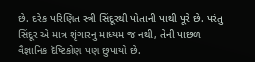છે. દરેક પરિણિત સ્ત્રી સિંદૂરથી પોતાની પાથી પૂરે છે. પરંતુ સિંદૂર એ માત્ર શૃંગારનુ માધ્યમ જ નથી, તેની પાછળ વૈજ્ઞાનિક દૅષ્ટિકોણ પણ છુપાયો છે.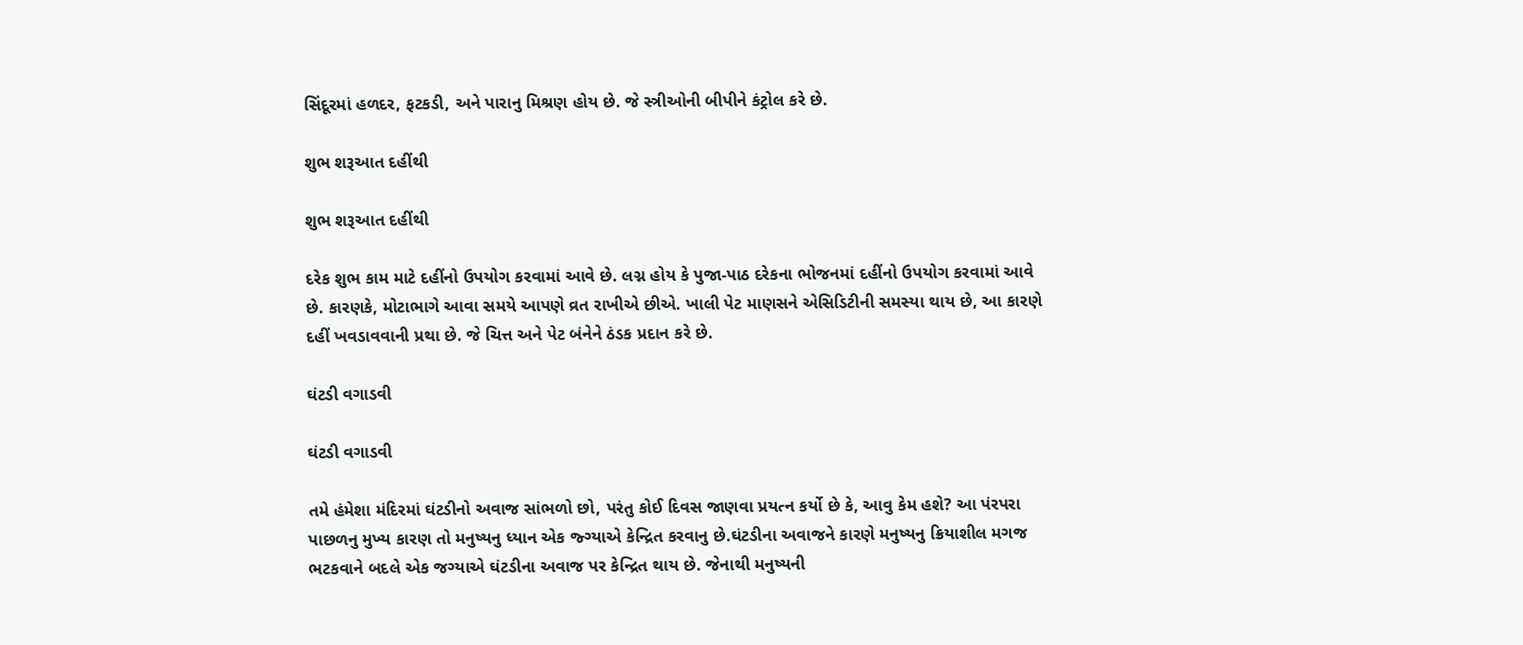સિંદૂરમાં હળદર, ફટકડી, અને પારાનુ મિશ્રણ હોય છે. જે સ્ત્રીઓની બીપીને કંટ્રોલ કરે છે.

શુભ શરૂઆત દહીંથી

શુભ શરૂઆત દહીંથી

દરેક શુભ કામ માટે દહીંનો ઉપયોગ કરવામાં આવે છે. લગ્ન હોય કે પુજા-પાઠ દરેકના ભોજનમાં દહીંનો ઉપયોગ કરવામાં આવે છે. કારણકે, મોટાભાગે આવા સમયે આપણે વ્રત રાખીએ છીએ. ખાલી પેટ માણસને એસિડિટીની સમસ્યા થાય છે, આ કારણે દહીં ખવડાવવાની પ્રથા છે. જે ચિત્ત અને પેટ બંનેને ઠંડક પ્રદાન કરે છે.

ઘંટડી વગાડવી

ઘંટડી વગાડવી

તમે હંમેશા મંદિરમાં ઘંટડીનો અવાજ સાંભળો છો, પરંતુ કોઈ દિવસ જાણવા પ્રયત્ન કર્યો છે કે, આવુ કેમ હશે? આ પંરપરા પાછળનુ મુખ્ય કારણ તો મનુષ્યનુ ધ્યાન એક જ્ગ્યાએ કેન્દ્રિત કરવાનુ છે.ઘંટડીના અવાજને કારણે મનુષ્યનુ ક્રિયાશીલ મગજ ભટકવાને બદલે એક જગ્યાએ ઘંટડીના અવાજ પર કેન્દ્રિત થાય છે. જેનાથી મનુષ્યની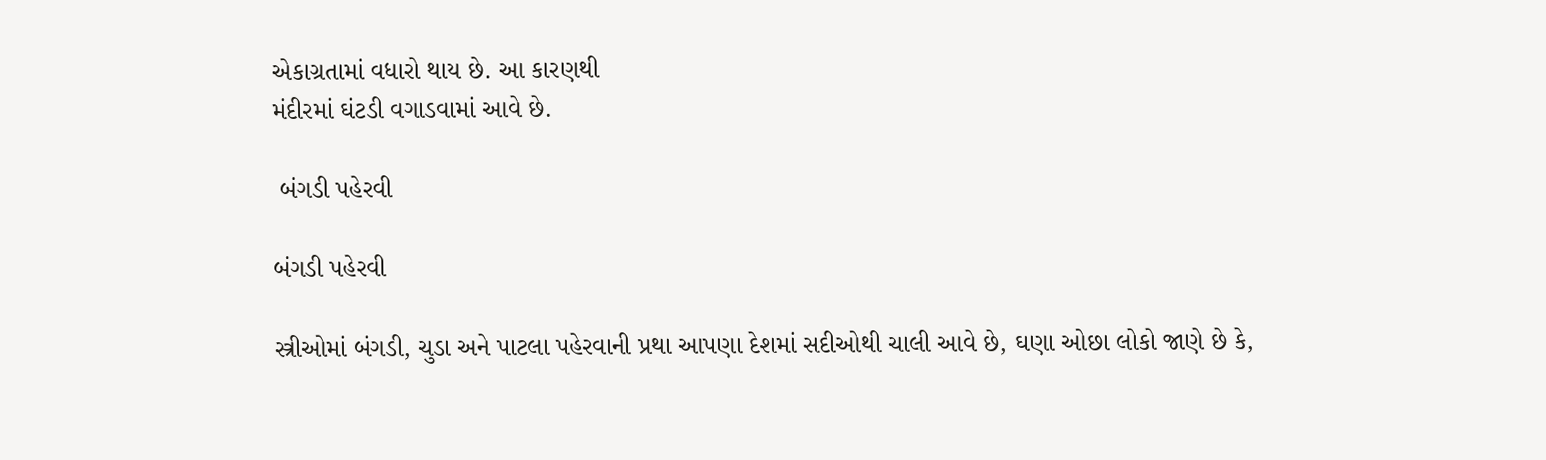એકાગ્રતામાં વધારો થાય છે. આ કારણથી
મંદીરમાં ઘંટડી વગાડવામાં આવે છે.

 બંગડી પહેરવી

બંગડી પહેરવી

સ્ત્રીઓમાં બંગડી, ચુડા અને પાટલા પહેરવાની પ્રથા આપણા દેશમાં સદીઓથી ચાલી આવે છે, ઘણા ઓછા લોકો જાણે છે કે,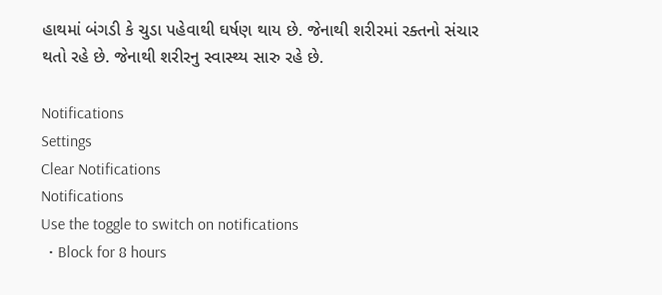હાથમાં બંગડી કે ચુડા પહેવાથી ઘર્ષણ થાય છે. જેનાથી શરીરમાં રક્તનો સંચાર થતો રહે છે. જેનાથી શરીરનુ સ્વાસ્થ્ય સારુ રહે છે.

Notifications
Settings
Clear Notifications
Notifications
Use the toggle to switch on notifications
  • Block for 8 hours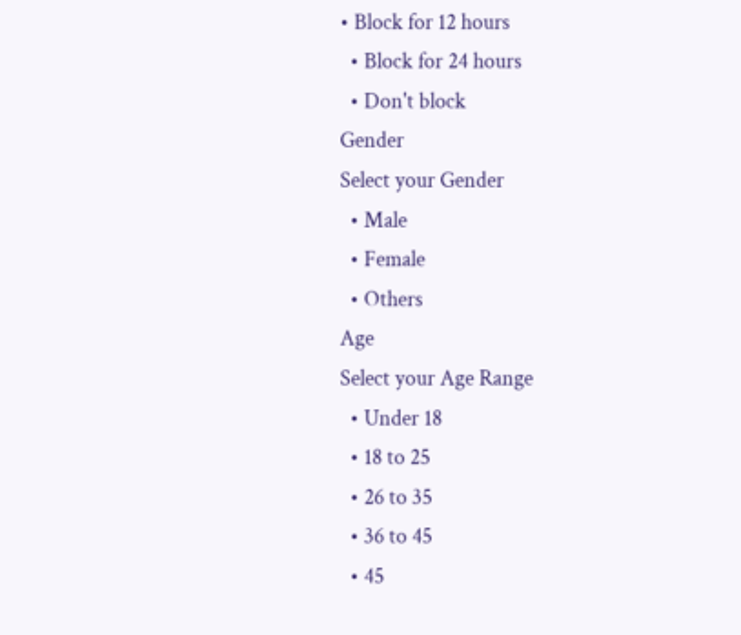• Block for 12 hours
  • Block for 24 hours
  • Don't block
Gender
Select your Gender
  • Male
  • Female
  • Others
Age
Select your Age Range
  • Under 18
  • 18 to 25
  • 26 to 35
  • 36 to 45
  • 45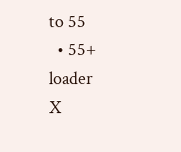to 55
  • 55+
loader
X